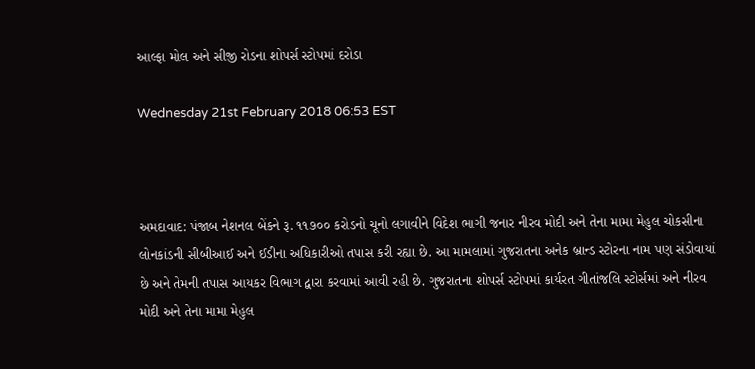આલ્ફા મોલ અને સીજી રોડના શોપર્સ સ્ટોપમાં દરોડા

Wednesday 21st February 2018 06:53 EST



અમદાવાદ: પંજાબ નેશનલ બેંકને રૂ. ૧૧૭૦૦ કરોડનો ચૂનો લગાવીને વિદેશ ભાગી જનાર નીરવ મોદી અને તેના મામા મેહુલ ચોકસીના લોનકાંડની સીબીઆઈ અને ઈડીના અધિકારીઓ તપાસ કરી રહ્યા છે. આ મામલામાં ગુજરાતના અનેક બ્રાન્ડ સ્ટોરના નામ પણ સંડોવાયાં છે અને તેમની તપાસ આયકર વિભાગ દ્વારા કરવામાં આવી રહી છે. ગુજરાતના શોપર્સ સ્ટોપમાં કાર્યરત ગીતાંજલિ સ્ટોર્સમાં અને નીરવ મોદી અને તેના મામા મેહુલ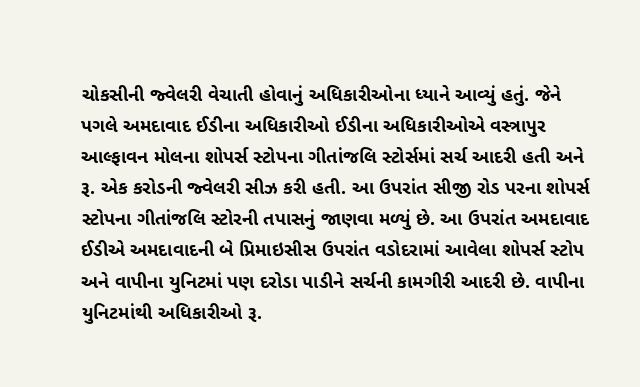ચોકસીની જ્વેલરી વેચાતી હોવાનું અધિકારીઓના ધ્યાને આવ્યું હતું. જેને પગલે અમદાવાદ ઈડીના અધિકારીઓ ઈડીના અધિકારીઓએ વસ્ત્રાપુર આલ્ફાવન મોલના શોપર્સ સ્ટોપના ગીતાંજલિ સ્ટોર્સમાં સર્ચ આદરી હતી અને રૂ. એક કરોડની જ્વેલરી સીઝ કરી હતી. આ ઉપરાંત સીજી રોડ પરના શોપર્સ સ્ટોપના ગીતાંજલિ સ્ટોરની તપાસનું જાણવા મળ્યું છે. આ ઉપરાંત અમદાવાદ ઈડીએ અમદાવાદની બે પ્રિમાઇસીસ ઉપરાંત વડોદરામાં આવેલા શોપર્સ સ્ટોપ અને વાપીના યુનિટમાં પણ દરોડા પાડીને સર્ચની કામગીરી આદરી છે. વાપીના યુનિટમાંથી અધિકારીઓ રૂ.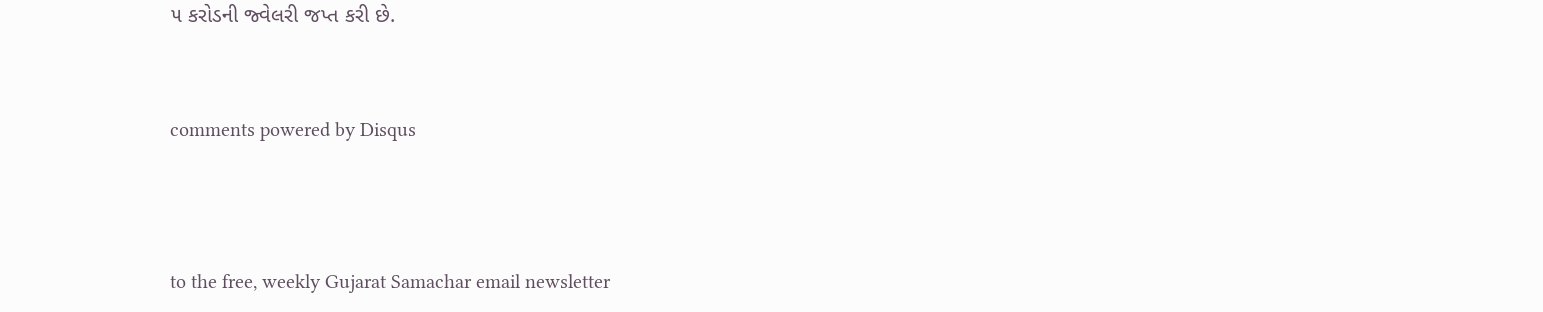૫ કરોડની જ્વેલરી જપ્ત કરી છે.


comments powered by Disqus



to the free, weekly Gujarat Samachar email newsletter